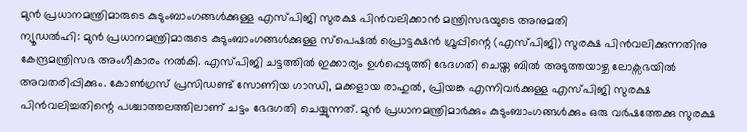മുൻ പ്രധാനമന്ത്രിമാരുടെ കുടുംബാംഗങ്ങൾക്കുള്ള എസ്പിജി സുരക്ഷ പിൻവലിക്കാൻ മന്ത്രിസഭയുടെ അനുമതി
ന്യൂഡൽഹി: മുൻ പ്രധാനമന്ത്രിമാരുടെ കുടുംബാംഗങ്ങൾക്കുള്ള സ്പെഷൽ പ്രൊട്ടക്ഷൻ ഗ്രൂപ്പിന്റെ (എസ്പിജി) സുരക്ഷ പിൻവലിക്കുന്നതിനു കേന്ദ്രമന്ത്രിസഭ അംഗീകാരം നൽകി. എസ്പിജി ചട്ടത്തിൽ ഇക്കാര്യം ഉൾപ്പെടുത്തി ഭേദഗതി ചെയ്ത ബിൽ അടുത്തയാഴ്ച ലോക്സഭയിൽ അവതരിപ്പിക്കും. കോൺഗ്രസ് പ്രസിഡണ്ട് സോണിയ ഗാന്ധി, മക്കളായ രാഹുൽ, പ്രിയങ്ക എന്നിവർക്കുള്ള എസ്പിജി സുരക്ഷ പിൻവലിച്ചതിന്റെ പശ്ചാത്തലത്തിലാണ് ചട്ടം ഭേദഗതി ചെയ്യുന്നത്. മുൻ പ്രധാനമന്ത്രിമാർക്കും കുടുംബാംഗങ്ങൾക്കും ഒരു വർഷത്തേക്കു സുരക്ഷ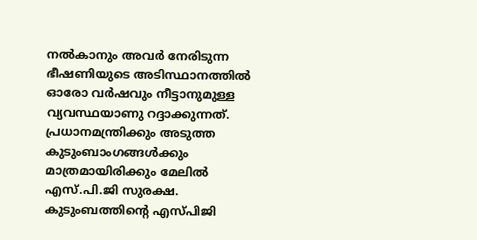നൽകാനും അവർ നേരിടുന്ന ഭീഷണിയുടെ അടിസ്ഥാനത്തിൽ ഓരോ വർഷവും നീട്ടാനുമുള്ള വ്യവസ്ഥയാണു റദ്ദാക്കുന്നത്. പ്രധാനമന്ത്രിക്കും അടുത്ത കുടുംബാംഗങ്ങൾക്കും മാത്രമായിരിക്കും മേലിൽ എസ്.പി.ജി സുരക്ഷ. കുടുംബത്തിന്റെ എസ്പിജി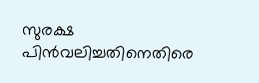സുരക്ഷ പിൻവലിച്ചതിനെതിരെ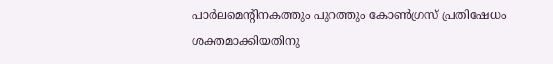പാർലമെന്റിനകത്തും പുറത്തും കോൺഗ്രസ് പ്രതിഷേധം ശക്തമാക്കിയതിനു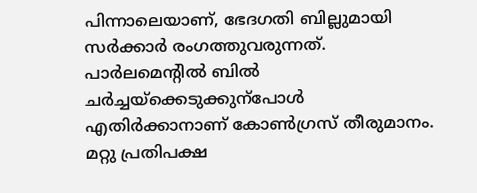പിന്നാലെയാണ്, ഭേദഗതി ബില്ലുമായി സർക്കാർ രംഗത്തുവരുന്നത്. പാർലമെന്റിൽ ബിൽ ചർച്ചയ്ക്കെടുക്കുന്പോൾ എതിർക്കാനാണ് കോൺഗ്രസ് തീരുമാനം. മറ്റു പ്രതിപക്ഷ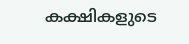കക്ഷികളുടെ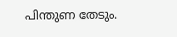പിന്തുണ തേടും.